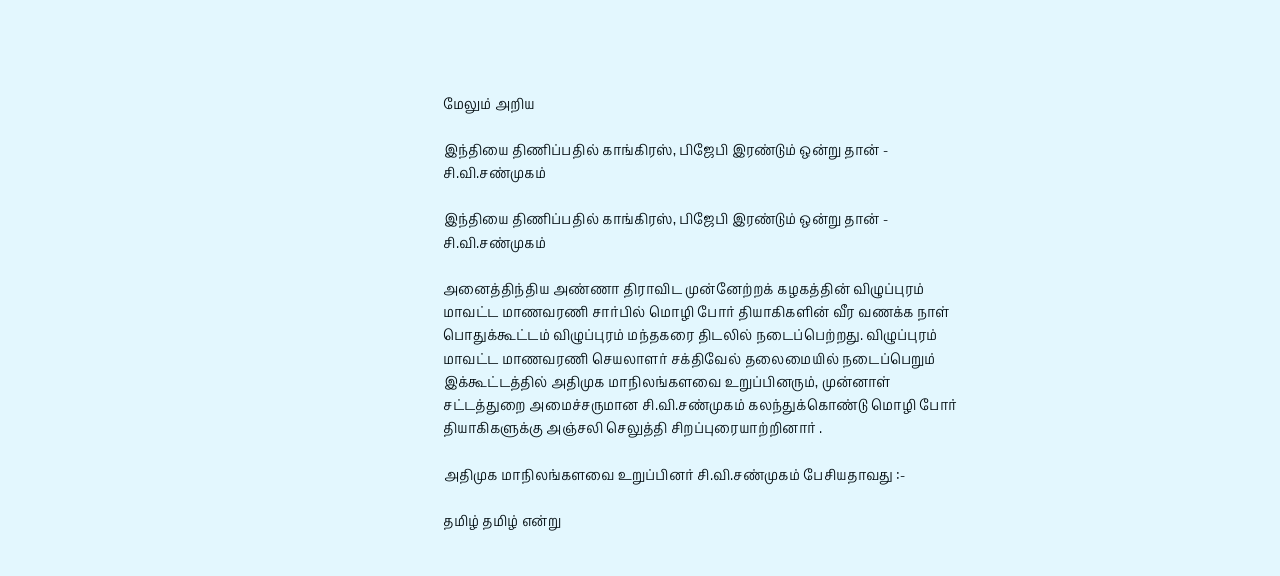மேலும் அறிய

இந்தியை திணிப்பதில் காங்கிரஸ், பிஜேபி இரண்டும் ஒன்று தான் - சி.வி.சண்முகம்

இந்தியை திணிப்பதில் காங்கிரஸ், பிஜேபி இரண்டும் ஒன்று தான் - சி.வி.சண்முகம்

அனைத்திந்திய அண்ணா திராவிட முன்னேற்றக் கழகத்தின் விழுப்புரம் மாவட்ட மாணவரணி சார்பில் மொழி போர் தியாகிகளின் வீர வணக்க நாள் பொதுக்கூட்டம் விழுப்புரம் மந்தகரை திடலில் நடைப்பெற்றது. விழுப்புரம் மாவட்ட மாணவரணி செயலாளர் சக்திவேல் தலைமையில் நடைப்பெறும் இக்கூட்டத்தில் அதிமுக மாநிலங்களவை உறுப்பினரும், முன்னாள் சட்டத்துறை அமைச்சருமான சி.வி.சண்முகம் கலந்துக்கொண்டு மொழி போர் தியாகிகளுக்கு அஞ்சலி செலுத்தி சிறப்புரையாற்றினார் .

அதிமுக மாநிலங்களவை உறுப்பினர் சி.வி.சண்முகம் பேசியதாவது :-

தமிழ் தமிழ் என்று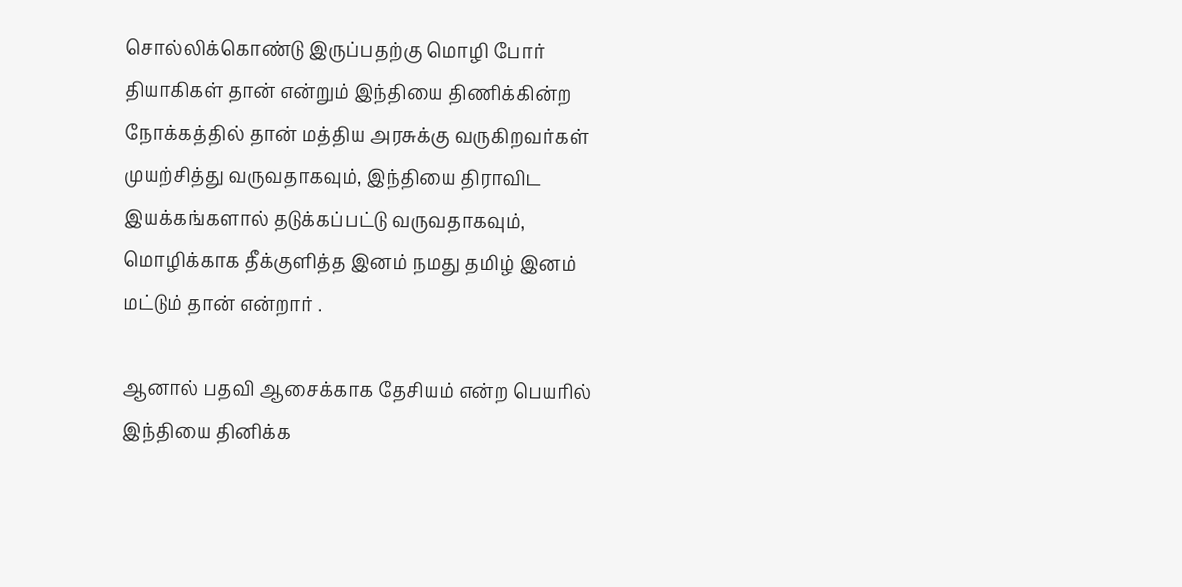சொல்லிக்கொண்டு இருப்பதற்கு மொழி போர் தியாகிகள் தான் என்றும் இந்தியை திணிக்கின்ற நோக்கத்தில் தான் மத்திய அரசுக்கு வருகிறவர்கள் முயற்சித்து வருவதாகவும், இந்தியை திராவிட இயக்கங்களால் தடுக்கப்பட்டு வருவதாகவும், மொழிக்காக தீக்குளித்த இனம் நமது தமிழ் இனம் மட்டும் தான் என்றார் .

ஆனால் பதவி ஆசைக்காக தேசியம் என்ற பெயரில் இந்தியை தினிக்க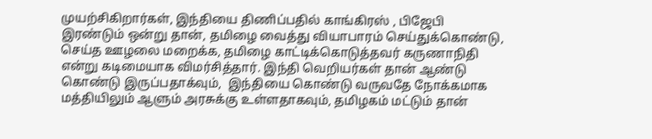முயற்சிகிறார்கள், இந்தியை திணிப்பதில் காங்கிரஸ் , பிஜேபி இரண்டும் ஒன்று தான், தமிழை வைத்து வியாபாரம் செய்துக்கொண்டு, செய்த ஊழலை மறைக்க, தமிழை காட்டிக்கொடுத்தவர் கருணாநிதி என்று கடிமையாக விமர்சித்தார். இந்தி வெறியர்கள் தான் ஆண்டு கொண்டு இருப்பதாக்வும்,  இந்தியை கொண்டு வருவதே நோக்கமாக மத்தியிலும் ஆளும் அரசுக்கு உள்ளதாகவும், தமிழகம் மட்டும் தான்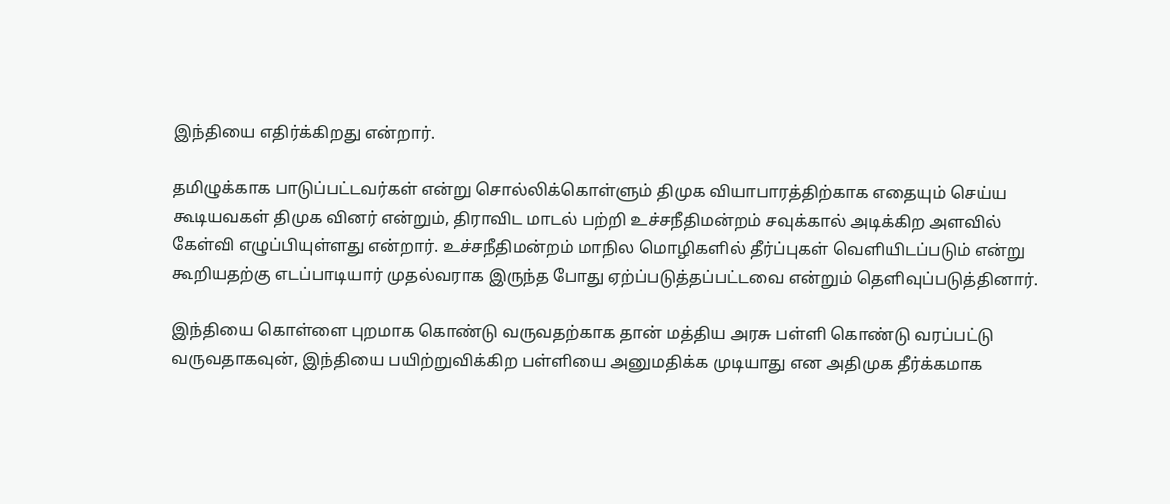இந்தியை எதிர்க்கிறது என்றார்.

தமிழுக்காக பாடுப்பட்டவர்கள் என்று சொல்லிக்கொள்ளும் திமுக வியாபாரத்திற்காக எதையும் செய்ய கூடியவகள் திமுக வினர் என்றும், திராவிட மாடல் பற்றி உச்சநீதிமன்றம் சவுக்கால் அடிக்கிற அளவில் கேள்வி எழுப்பியுள்ளது என்றார். உச்சநீதிமன்றம் மாநில மொழிகளில் தீர்ப்புகள் வெளியிடப்படும் என்று கூறியதற்கு எடப்பாடியார் முதல்வராக இருந்த போது ஏற்ப்படுத்தப்பட்டவை என்றும் தெளிவுப்படுத்தினார்.

இந்தியை கொள்ளை புறமாக கொண்டு வருவதற்காக தான் மத்திய அரசு பள்ளி கொண்டு வரப்பட்டு வருவதாகவுன், இந்தியை பயிற்றுவிக்கிற பள்ளியை அனுமதிக்க முடியாது என அதிமுக தீர்க்கமாக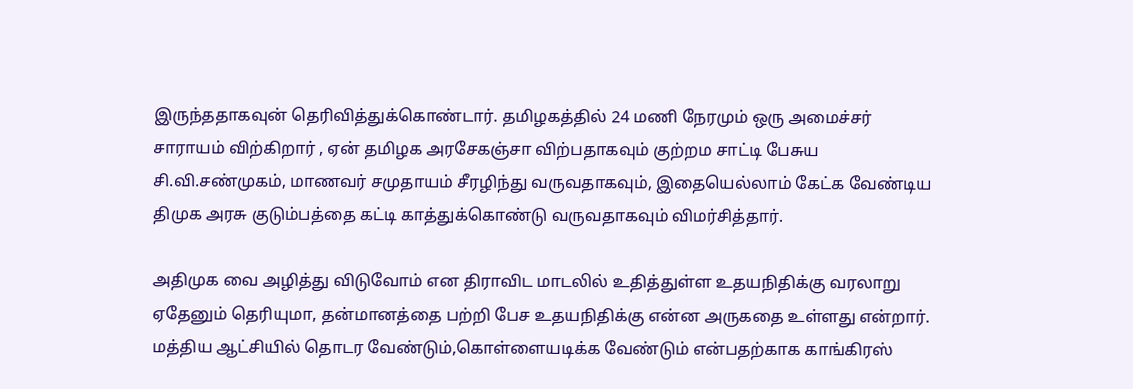இருந்ததாகவுன் தெரிவித்துக்கொண்டார். தமிழகத்தில் 24 மணி நேரமும் ஒரு அமைச்சர் சாராயம் விற்கிறார் , ஏன் தமிழக அரசேகஞ்சா விற்பதாகவும் குற்றம சாட்டி பேசுய சி.வி.சண்முகம், மாணவர் சமுதாயம் சீரழிந்து வருவதாகவும், இதையெல்லாம் கேட்க வேண்டிய திமுக அரசு குடும்பத்தை கட்டி காத்துக்கொண்டு வருவதாகவும் விமர்சித்தார்.

அதிமுக வை அழித்து விடுவோம் என திராவிட மாடலில் உதித்துள்ள உதயநிதிக்கு வரலாறு ஏதேனும் தெரியுமா, தன்மானத்தை பற்றி பேச உதயநிதிக்கு என்ன அருகதை உள்ளது என்றார். மத்திய ஆட்சியில் தொடர வேண்டும்,கொள்ளையடிக்க வேண்டும் என்பதற்காக காங்கிரஸ்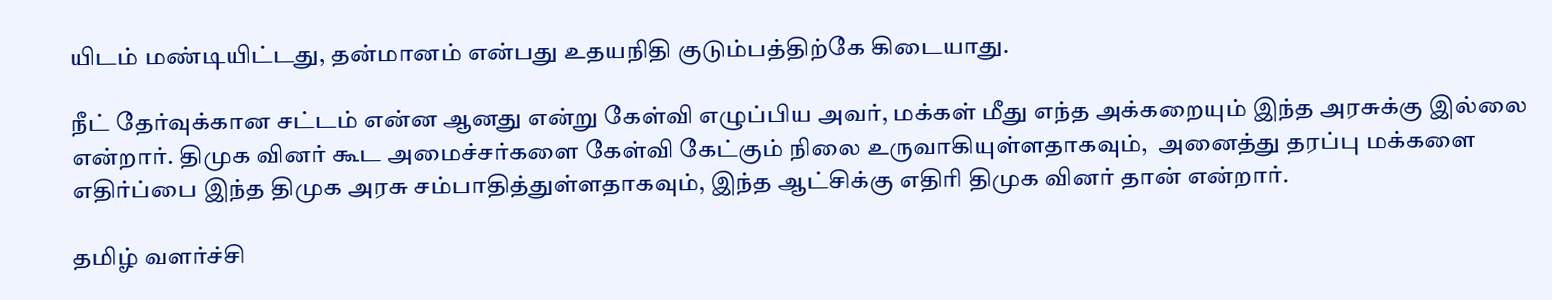யிடம் மண்டியிட்டது, தன்மானம் என்பது உதயநிதி குடும்பத்திற்கே கிடையாது.

நீட் தேர்வுக்கான சட்டம் என்ன ஆனது என்று கேள்வி எழுப்பிய அவர், மக்கள் மீது எந்த அக்கறையும் இந்த அரசுக்கு இல்லை என்றார். திமுக வினர் கூட அமைச்சர்களை கேள்வி கேட்கும் நிலை உருவாகியுள்ளதாகவும்,  அனைத்து தரப்பு மக்களை எதிர்ப்பை இந்த திமுக அரசு சம்பாதித்துள்ளதாகவும், இந்த ஆட்சிக்கு எதிரி திமுக வினர் தான் என்றார்.

தமிழ் வளர்ச்சி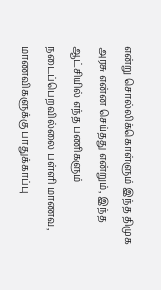என்று சொல்லிக்கொள்ளும் இந்த திமுக அரசு என்ன செய்தது என்றும், இந்த ஆட்சியில் எந்த பணிகளும் நடைப்பெறவில்லை பள்ளி மாணவ, மாணவிகளுக்கு பாதுக்காப்பு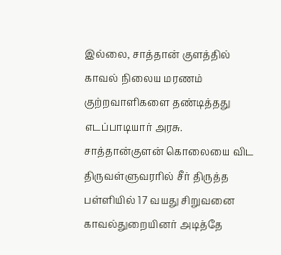இல்லை, சாத்தான் குளத்தில் காவல் நிலைய மரணம் குற்றவாளிகளை தண்டித்தது எடப்பாடியார் அரசு. சாத்தான்குளன் கொலையை விட திருவள்ளுவரரில் சீர் திருத்த பள்ளியில் 17 வயது சிறுவனை காவல்துறையினர் அடித்தே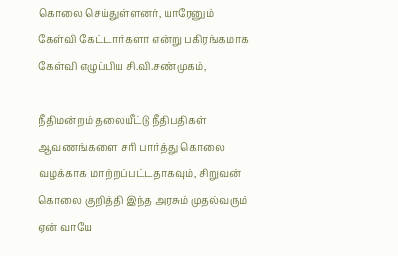கொலை செய்துள்ளனர், யாரேனும் கேள்வி கேட்டார்களா என்று பகிரங்கமாக கேள்வி எழுப்பிய சி.வி.சண்முகம்,

நீதிமன்றம் தலையீட்டு நீதிபதிகள் ஆவணங்களை சரி பார்த்து கொலை வழக்காக மாற்றப்பட்டதாகவும், சிறுவன் கொலை குறித்தி இந்த அரசும் முதல்வரும் ஏன் வாயே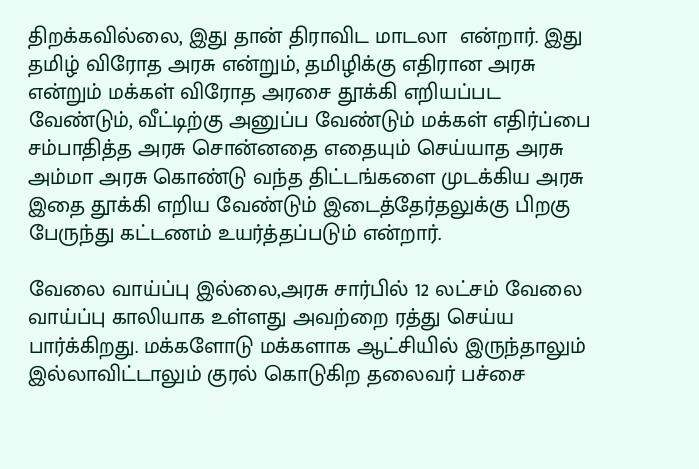திறக்கவில்லை, இது தான் திராவிட மாடலா  என்றார். இது தமிழ் விரோத அரசு என்றும், தமிழிக்கு எதிரான அரசு என்றும் மக்கள் விரோத அரசை தூக்கி எறியப்பட வேண்டும், வீட்டிற்கு அனுப்ப வேண்டும் மக்கள் எதிர்ப்பை சம்பாதித்த அரசு சொன்னதை எதையும் செய்யாத அரசு அம்மா அரசு கொண்டு வந்த திட்டங்களை முடக்கிய அரசு இதை தூக்கி எறிய வேண்டும் இடைத்தேர்தலுக்கு பிறகு பேருந்து கட்டணம் உயர்த்தப்படும் என்றார்.

வேலை வாய்ப்பு இல்லை,அரசு சார்பில் 12 லட்சம் வேலை வாய்ப்பு காலியாக உள்ளது அவற்றை ரத்து செய்ய பார்க்கிறது. மக்களோடு மக்களாக ஆட்சியில் இருந்தாலும் இல்லாவிட்டாலும் குரல் கொடுகிற தலைவர் பச்சை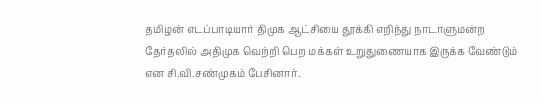தமிழன் எடப்பாடியார் திமுக ஆட்சியை தூக்கி எறிந்து நாடாளுமன்ற தேர்தலில் அதிமுக வெற்றி பெற மக்கள் உறுதுணையாக இருக்க வேண்டும் என சி.வி.சண்முகம் பேசினார்.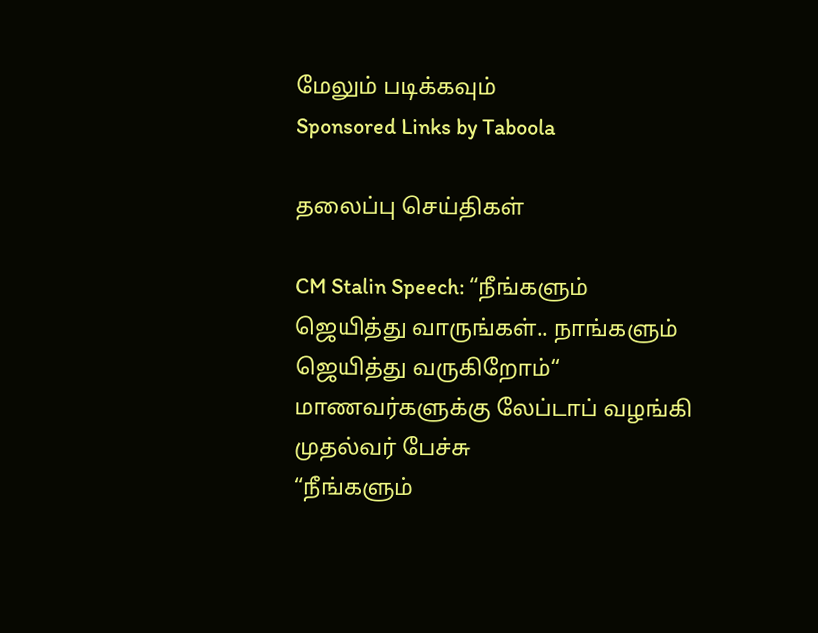மேலும் படிக்கவும்
Sponsored Links by Taboola

தலைப்பு செய்திகள்

CM Stalin Speech: “நீங்களும் ஜெயித்து வாருங்கள்.. நாங்களும் ஜெயித்து வருகிறோம்“ மாணவர்களுக்கு லேப்டாப் வழங்கி முதல்வர் பேச்சு
“நீங்களும்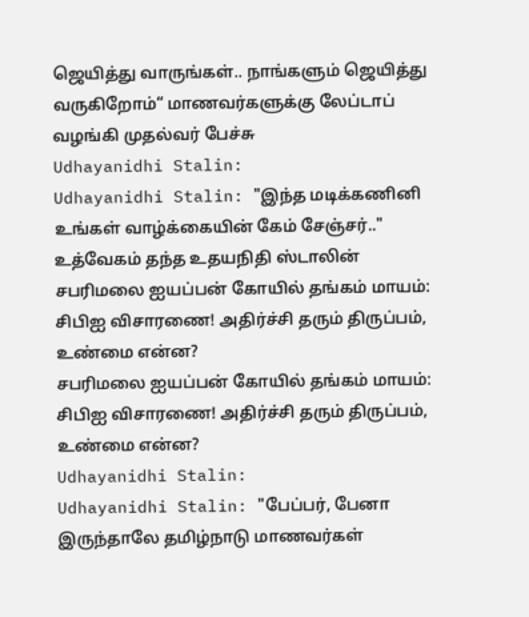ஜெயித்து வாருங்கள்.. நாங்களும் ஜெயித்து வருகிறோம்“ மாணவர்களுக்கு லேப்டாப் வழங்கி முதல்வர் பேச்சு
Udhayanidhi Stalin:
Udhayanidhi Stalin: "இந்த மடிக்கணினி உங்கள் வாழ்க்கையின் கேம் சேஞ்சர்.." உத்வேகம் தந்த உதயநிதி ஸ்டாலின்
சபரிமலை ஐயப்பன் கோயில் தங்கம் மாயம்: சிபிஐ விசாரணை! அதிர்ச்சி தரும் திருப்பம், உண்மை என்ன?
சபரிமலை ஐயப்பன் கோயில் தங்கம் மாயம்: சிபிஐ விசாரணை! அதிர்ச்சி தரும் திருப்பம், உண்மை என்ன?
Udhayanidhi Stalin:
Udhayanidhi Stalin: "பேப்பர், பேனா இருந்தாலே தமிழ்நாடு மாணவர்கள்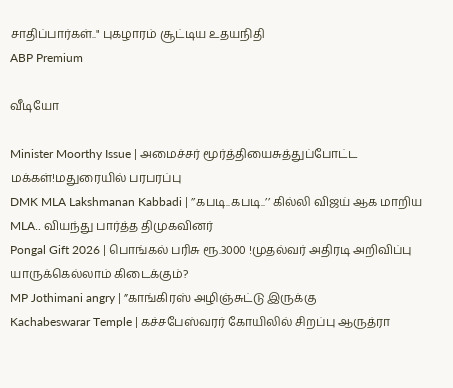சாதிப்பார்கள்.." புகழாரம் சூட்டிய உதயநிதி
ABP Premium

வீடியோ

Minister Moorthy Issue | அமைச்சர் மூர்த்தியைசுத்துப்போட்ட மக்கள்!மதுரையில் பரபரப்பு
DMK MLA Lakshmanan Kabbadi | ’’கபடி..கபடி..’’ கில்லி விஜய் ஆக மாறிய MLA.. வியந்து பார்த்த திமுகவினர்
Pongal Gift 2026 | பொங்கல் பரிசு ரூ.3000 !முதல்வர் அதிரடி அறிவிப்பு யாருக்கெல்லாம் கிடைக்கும்?
MP Jothimani angry | ”காங்கிரஸ் அழிஞ்சுட்டு இருக்கு
Kachabeswarar Temple | கச்சபேஸ்வரர் கோயிலில் சிறப்பு ஆருத்ரா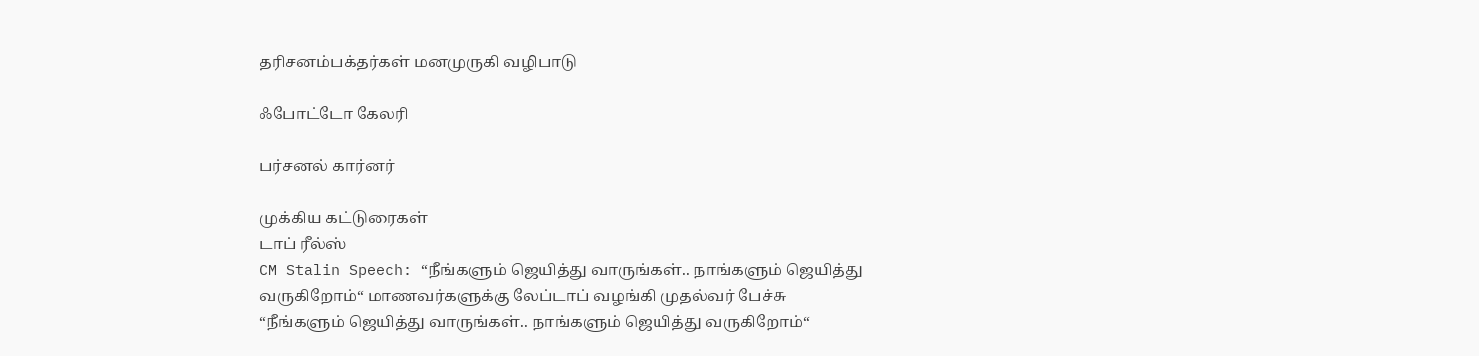தரிசனம்பக்தர்கள் மனமுருகி வழிபாடு

ஃபோட்டோ கேலரி

பர்சனல் கார்னர்

முக்கிய கட்டுரைகள்
டாப் ரீல்ஸ்
CM Stalin Speech: “நீங்களும் ஜெயித்து வாருங்கள்.. நாங்களும் ஜெயித்து வருகிறோம்“ மாணவர்களுக்கு லேப்டாப் வழங்கி முதல்வர் பேச்சு
“நீங்களும் ஜெயித்து வாருங்கள்.. நாங்களும் ஜெயித்து வருகிறோம்“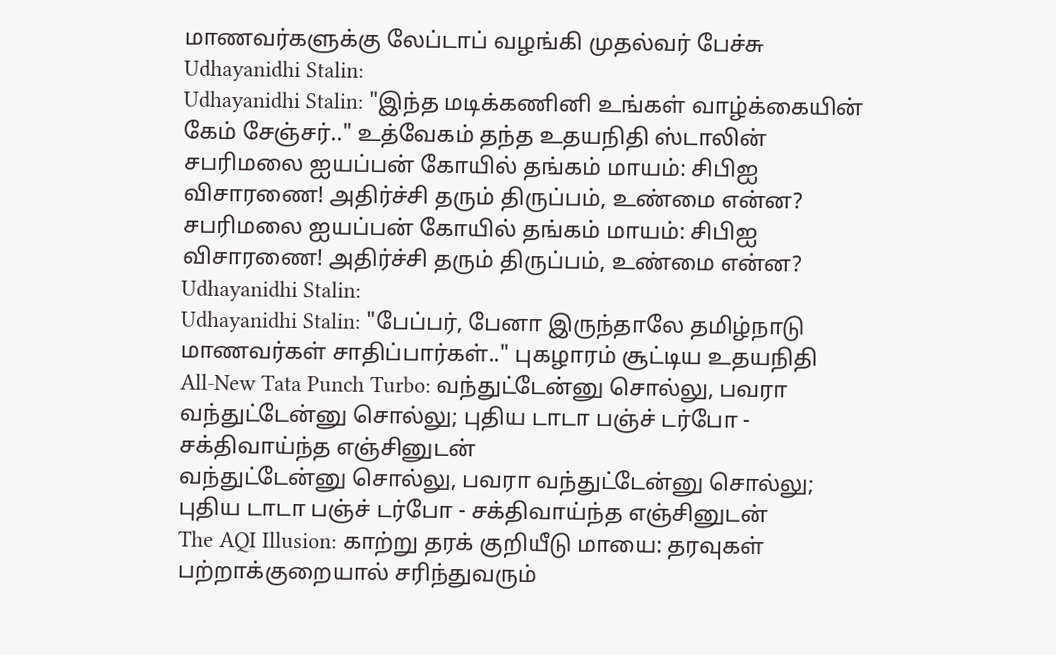மாணவர்களுக்கு லேப்டாப் வழங்கி முதல்வர் பேச்சு
Udhayanidhi Stalin:
Udhayanidhi Stalin: "இந்த மடிக்கணினி உங்கள் வாழ்க்கையின் கேம் சேஞ்சர்.." உத்வேகம் தந்த உதயநிதி ஸ்டாலின்
சபரிமலை ஐயப்பன் கோயில் தங்கம் மாயம்: சிபிஐ விசாரணை! அதிர்ச்சி தரும் திருப்பம், உண்மை என்ன?
சபரிமலை ஐயப்பன் கோயில் தங்கம் மாயம்: சிபிஐ விசாரணை! அதிர்ச்சி தரும் திருப்பம், உண்மை என்ன?
Udhayanidhi Stalin:
Udhayanidhi Stalin: "பேப்பர், பேனா இருந்தாலே தமிழ்நாடு மாணவர்கள் சாதிப்பார்கள்.." புகழாரம் சூட்டிய உதயநிதி
All-New Tata Punch Turbo: வந்துட்டேன்னு சொல்லு, பவரா வந்துட்டேன்னு சொல்லு; புதிய டாடா பஞ்ச் டர்போ - சக்திவாய்ந்த எஞ்சினுடன்
வந்துட்டேன்னு சொல்லு, பவரா வந்துட்டேன்னு சொல்லு; புதிய டாடா பஞ்ச் டர்போ - சக்திவாய்ந்த எஞ்சினுடன்
The AQI Illusion: காற்று தரக் குறியீடு மாயை: தரவுகள் பற்றாக்குறையால் சரிந்துவரும்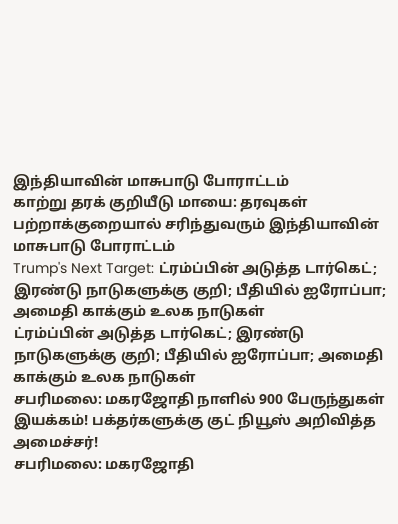இந்தியாவின் மாசுபாடு போராட்டம்
காற்று தரக் குறியீடு மாயை: தரவுகள் பற்றாக்குறையால் சரிந்துவரும் இந்தியாவின் மாசுபாடு போராட்டம்
Trump's Next Target: ட்ரம்ப்பின் அடுத்த டார்கெட்; இரண்டு நாடுகளுக்கு குறி; பீதியில் ஐரோப்பா; அமைதி காக்கும் உலக நாடுகள்
ட்ரம்ப்பின் அடுத்த டார்கெட்; இரண்டு நாடுகளுக்கு குறி; பீதியில் ஐரோப்பா; அமைதி காக்கும் உலக நாடுகள்
சபரிமலை: மகரஜோதி நாளில் 900 பேருந்துகள் இயக்கம்! பக்தர்களுக்கு குட் நியூஸ் அறிவித்த அமைச்சர்!
சபரிமலை: மகரஜோதி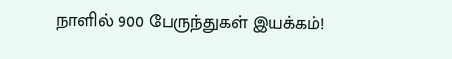நாளில் 900 பேருந்துகள் இயக்கம்!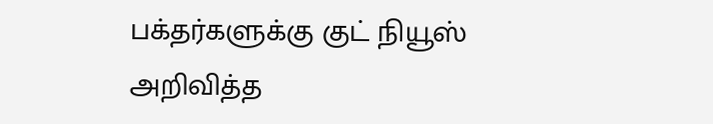பக்தர்களுக்கு குட் நியூஸ் அறிவித்த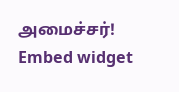அமைச்சர்!
Embed widget